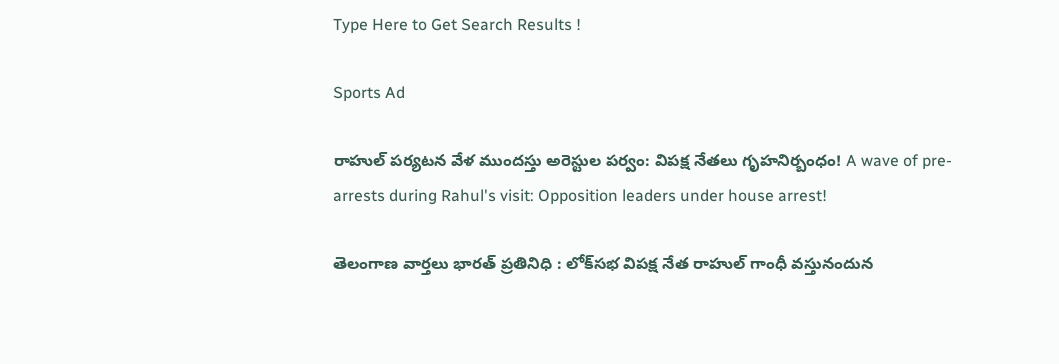Type Here to Get Search Results !

Sports Ad

రాహుల్ పర్యటన వేళ ముందస్తు అరెస్టుల పర్వం: విపక్ష నేతలు గృహనిర్బంధం! A wave of pre-arrests during Rahul's visit: Opposition leaders under house arrest!

తెలంగాణ వార్తలు భారత్ ప్రతినిధి : లోక్‌సభ విపక్ష నేత రాహుల్ గాంధీ వస్తునందున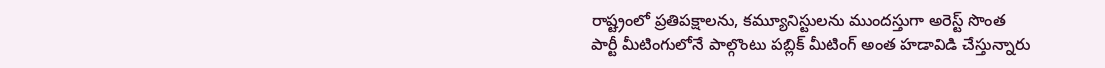రాష్ట్రంలో ప్రతిపక్షాలను, కమ్యూనిస్టులను ముందస్తుగా అరెస్ట్ సొంత పార్టీ మీటింగులోనే పాల్గొంటు పబ్లిక్ మీటింగ్ అంత హడావిడి చేస్తున్నారు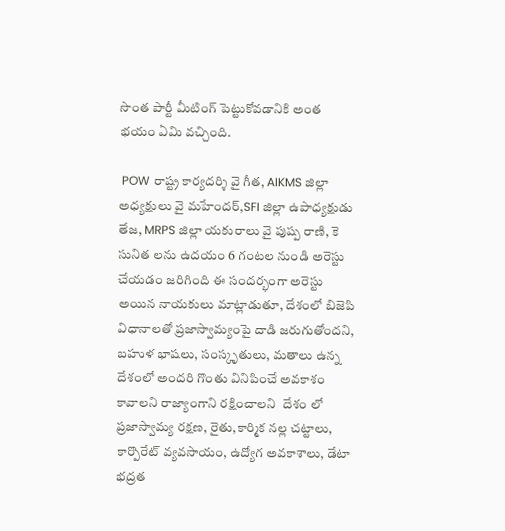సొంత పార్టీ మీటింగ్ పెట్టుకోవడానికి అంత భయం ఏమి వచ్చింది.

 POW రాష్ట్ర కార్యదర్శి వై గీత, AIKMS జిల్లా అధ్యక్షులు వై మహేందర్,SFI జిల్లా ఉపాధ్యక్షుడు తేజ, MRPS జిల్లా యకురాలు వై పుష్ప రాణి, కె సునిత లను ఉదయం 6 గంటల నుండి అరెస్టు చేయడం జరిగింది ఈ సందర్భంగా అరెస్టు అయిన నాయకులు మాట్లాడుతూ, దేశంలో బిజెపి విధానాలతో ప్రజాస్వామ్యంపై దాడి జరుగుతోందని, బహుళ భాషలు, సంస్కృతులు, మతాలు ఉన్న దేశంలో అందరి గొంతు వినిపించే అవకాశం కావాలని రాజ్యాంగాని రక్షించాలని  దేశం లో ప్రజాస్వామ్య రక్షణ, రైతు,కార్మిక నల్ల చట్టాలు, కార్పొరేట్ వ్యవసాయం, ఉద్యోగ అవకాశాలు, డేటా భద్రత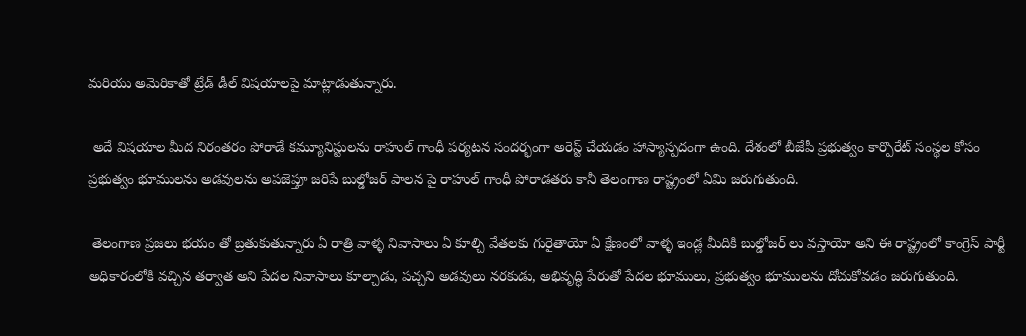మరియు అమెరికాతో ట్రేడ్ డీల్ విషయాలపై మాట్లాడుతున్నారు.

 అదే విషయాల మీద నిరంతరం పోరాడే కమ్యూనిస్టులను రాహుల్ గాంధీ పర్యటన సందర్భంగా అరెస్ట్ చేయడం హాస్యాస్పదంగా ఉంది. దేశంలో బీజేపీ ప్రభుత్వం కార్పొరేట్ సంస్థల కోసం  ప్రభుత్వం భూములను అడవులను అపజెప్తూ జరిపే బుల్డోజర్ పాలన పై రాహుల్ గాంధీ పోరాడతరు కానీ తెలంగాణ రాష్ట్రంలో ఏమి జరుగుతుంది.

 తెలంగాణ ప్రజలు భయం తో బ్రతుకుతున్నారు ఏ రాత్రి వాళ్ళ నివాసాలు ఏ కూల్చి వేతలకు గురైతాయో ఏ క్షేణంలో వాళ్ళ ఇండ్ల మీదికి బుల్డోజర్ లు వస్తాయో అని ఈ రాష్ట్రంలో కాంగ్రెస్ పార్టీ అధికారంలోకి వచ్చిన తర్వాత అని పేదల నివాసాలు కూల్చాడు, పచ్చని అడవులు నరకుడు, అభివృద్ధి పేరుతో పేదల భూములు, ప్రభుత్వం భూములను దోచుకోవడం జరుగుతుంది.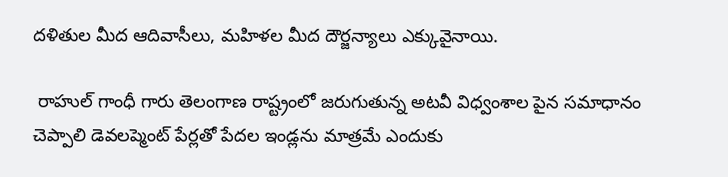దళితుల మీద ఆదివాసీలు, మహిళల మీద దౌర్జన్యాలు ఎక్కువైనాయి.

 రాహుల్ గాంధీ గారు తెలంగాణ రాష్ట్రంలో జరుగుతున్న అటవీ విధ్వంశాల పైన సమాధానం చెప్పాలి డెవలప్మెంట్ పేర్లతో పేదల ఇండ్లను మాత్రమే ఎందుకు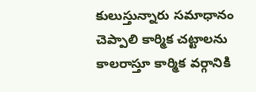కులుస్తున్నారు సమాధానం చెప్పాలి కార్మిక చట్టాలను కాలరాస్తూ కార్మిక వర్గానికి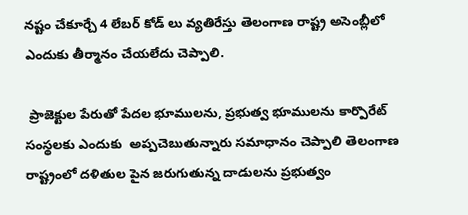నష్టం చేకూర్చే 4 లేబర్ కోడ్ లు వ్యతిరేస్తు తెలంగాణ రాష్ట్ర అసెంబ్లీలో ఎందుకు తీర్మానం చేయలేదు చెప్పాలి.

 ప్రాజెక్టుల పేరుతో పేదల భూములను, ప్రభుత్వ భూములను కార్పొరేట్ సంస్థలకు ఎందుకు  అప్పచెబుతున్నారు సమాధానం చెప్పాలి తెలంగాణ రాష్ట్రంలో దళితుల పైన జరుగుతున్న దాడులను ప్రభుత్వం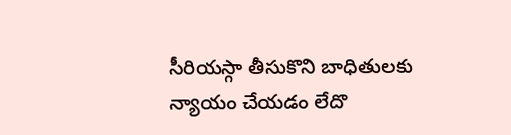సీరియస్గా తీసుకొని బాధితులకు న్యాయం చేయడం లేదొ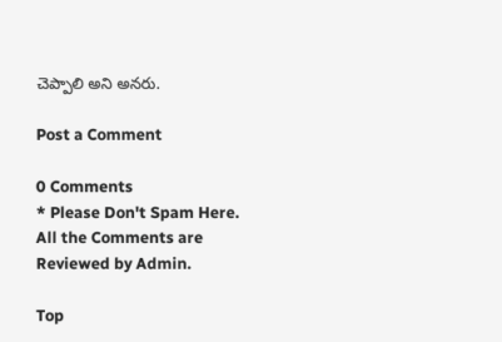చెప్పాలి అని అనరు.

Post a Comment

0 Comments
* Please Don't Spam Here. All the Comments are Reviewed by Admin.

Top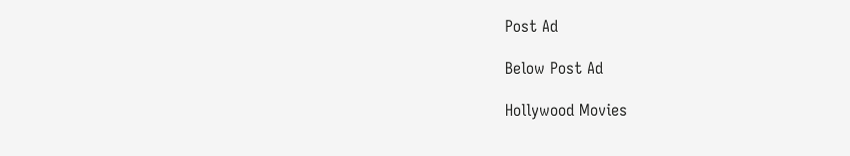Post Ad

Below Post Ad

Hollywood Movies